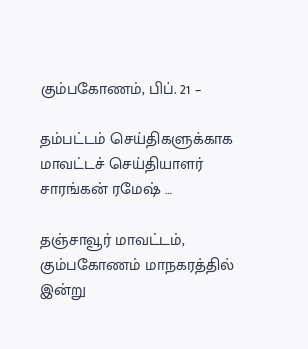கும்பகோணம், பிப். 21 –

தம்பட்டம் செய்திகளுக்காக மாவட்டச் செய்தியாளர் சாரங்கன் ரமேஷ் …

தஞ்சாவூர் மாவட்டம், கும்பகோணம் மாநகரத்தில் இன்று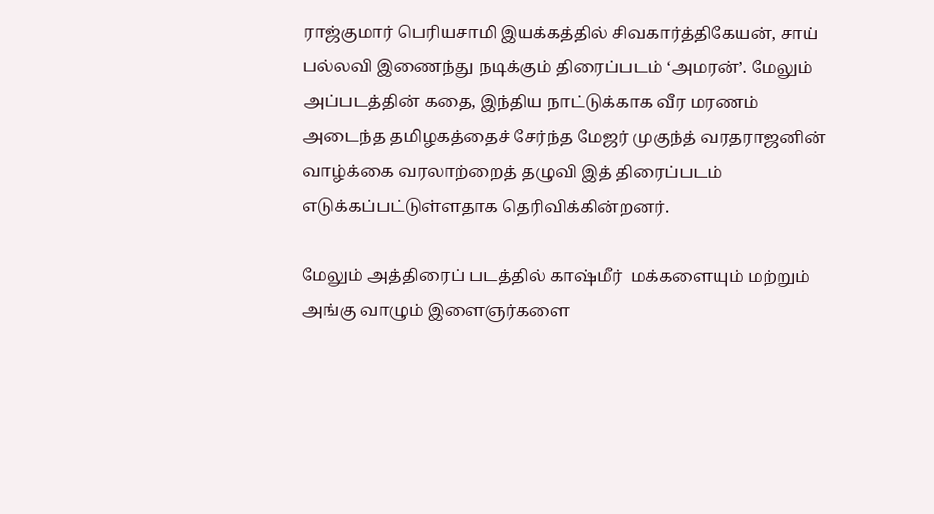ராஜ்குமார் பெரியசாமி இயக்கத்தில் சிவகார்த்திகேயன், சாய் பல்லவி இணைந்து நடிக்கும் திரைப்படம் ‘அமரன்’. மேலும் அப்படத்தின் கதை, இந்திய நாட்டுக்காக வீர மரணம் அடைந்த தமிழகத்தைச் சேர்ந்த மேஜர் முகுந்த் வரதராஜனின் வாழ்க்கை வரலாற்றைத் தழுவி இத் திரைப்படம் எடுக்கப்பட்டுள்ளதாக தெரிவிக்கின்றனர்.

மேலும் அத்திரைப் படத்தில் காஷ்மீர்  மக்களையும் மற்றும் அங்கு வாழும் இளைஞர்களை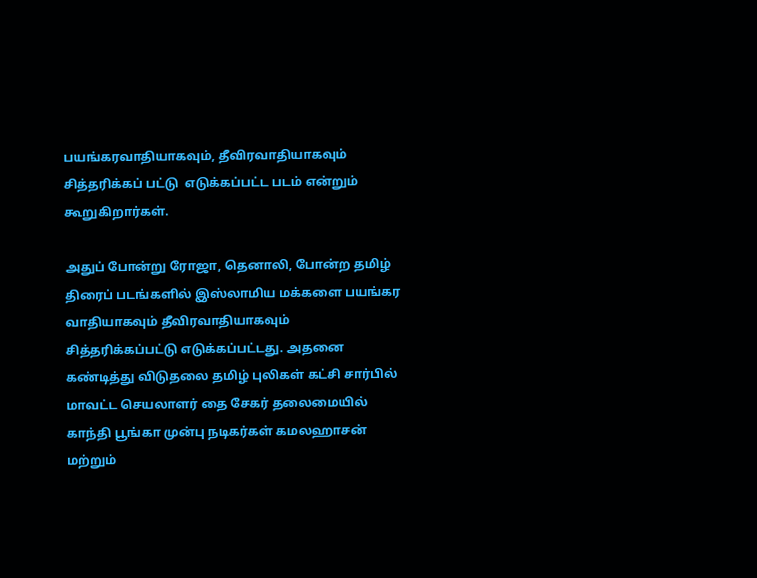பயங்கரவாதியாகவும், தீவிரவாதியாகவும்  சித்தரிக்கப் பட்டு  எடுக்கப்பட்ட படம் என்றும் கூறுகிறார்கள்.

அதுப் போன்று ரோஜா, தெனாலி, போன்ற தமிழ் திரைப் படங்களில் இஸ்லாமிய மக்களை பயங்கர வாதியாகவும் தீவிரவாதியாகவும் சித்தரிக்கப்பட்டு எடுக்கப்பட்டது. அதனை கண்டித்து விடுதலை தமிழ் புலிகள் கட்சி சார்பில் மாவட்ட செயலாளர் தை சேகர் தலைமையில் காந்தி பூங்கா முன்பு நடிகர்கள் கமலஹாசன் மற்றும்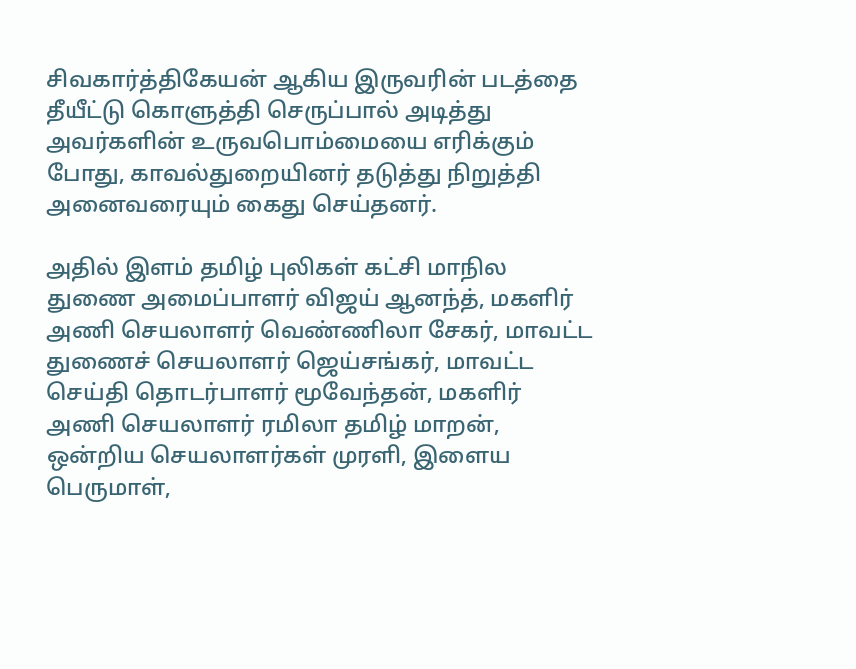சிவகார்த்திகேயன் ஆகிய இருவரின் படத்தை தீயீட்டு கொளுத்தி செருப்பால் அடித்து அவர்களின் உருவபொம்மையை எரிக்கும் போது, காவல்துறையினர் தடுத்து நிறுத்தி அனைவரையும் கைது செய்தனர்.

அதில் இளம் தமிழ் புலிகள் கட்சி மாநில துணை அமைப்பாளர் விஜய் ஆனந்த், மகளிர் அணி செயலாளர் வெண்ணிலா சேகர், மாவட்ட துணைச் செயலாளர் ஜெய்சங்கர், மாவட்ட செய்தி தொடர்பாளர் மூவேந்தன், மகளிர் அணி செயலாளர் ரமிலா தமிழ் மாறன், ஒன்றிய செயலாளர்கள் முரளி, இளைய பெருமாள்,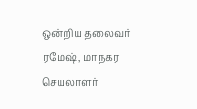ஒன்றிய தலைவர் ரமேஷ், மாநகர செயலாளர்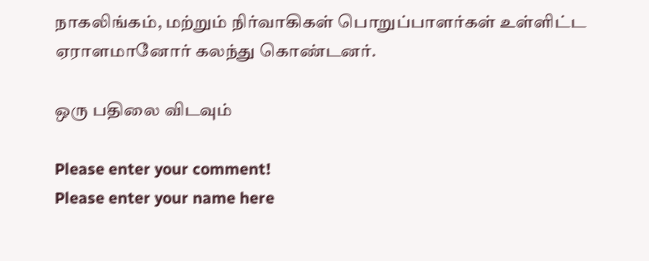நாகலிங்கம், மற்றும் நிர்வாகிகள் பொறுப்பாளர்கள் உள்ளிட்ட ஏராளமானோர் கலந்து கொண்டனர்.

ஒரு பதிலை விடவும்

Please enter your comment!
Please enter your name here